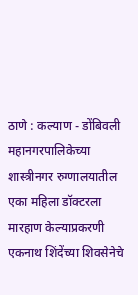ठाणे : कल्याण - डोंबिवली महानगरपालिकेच्या शास्त्रीनगर रुग्णालयातील एका महिला डॉक्टरला मारहाण केल्याप्रकरणी एकनाथ शिंदेंच्या शिवसेनेचे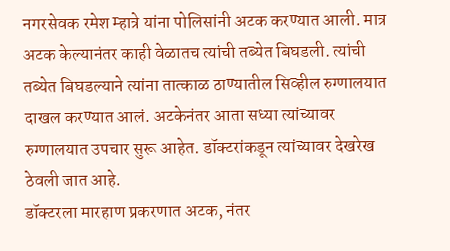नगरसेवक रमेश म्हात्रे यांना पोलिसांनी अटक करण्यात आली. मात्र अटक केल्यानंतर काही वेळातच त्यांची तब्येत बिघडली. त्यांची तब्येत बिघडल्याने त्यांना तात्काळ ठाण्यातील सिव्हील रुग्णालयात दाखल करण्यात आलं. अटकेनंतर आता सध्या त्यांच्यावर रुग्णालयात उपचार सुरू आहेत. डॉक्टरांकडून त्यांच्यावर देखरेख ठेवली जात आहे.
डॉक्टरला मारहाण प्रकरणात अटक, नंतर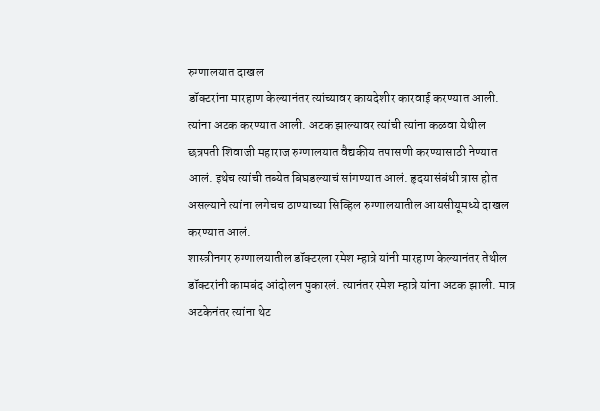रुग्णालयात दाखल
डॉक्टरांना मारहाण केल्यानंतर त्यांच्यावर कायदेशीर कारवाई करण्यात आली. त्यांना अटक करण्यात आली. अटक झाल्यावर त्यांची त्यांना कळवा येथील छत्रपती शिवाजी महाराज रुग्णालयात वैद्यकीय तपासणी करण्यासाठी नेण्यात आलं. इथेच त्यांची तब्येत बिघडल्याचं सांगण्यात आलं. हृदयासंबंधी त्रास होत असल्याने त्यांना लगेचच ठाण्याच्या सिव्हिल रुग्णालयातील आयसीयूमध्ये दाखल करण्यात आलं.
शास्त्रीनगर रुग्णालयातील डॉक्टरला रमेश म्हात्रे यांनी मारहाण केल्यानंतर तेथील डॉक्टरांनी कामबंद आंदोलन पुकारलं. त्यानंतर रमेश म्हात्रे यांना अटक झाली. मात्र अटकेनंतर त्यांना थेट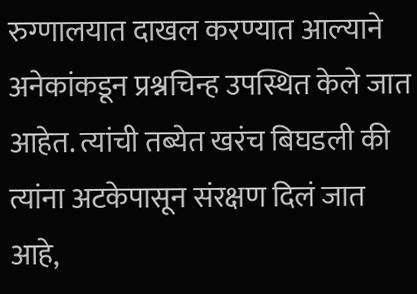रुग्णालयात दाखल करण्यात आल्याने अनेकांकडून प्रश्नचिन्ह उपस्थित केले जात आहेत. त्यांची तब्येत खरंच बिघडली की त्यांना अटकेपासून संरक्षण दिलं जात आहे,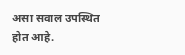असा सवाल उपस्थित होत आहे.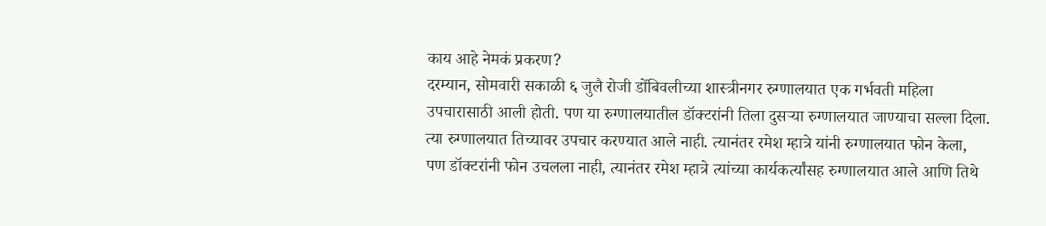काय आहे नेमकं प्रकरण?
दरम्यान, सोमवारी सकाळी ६ जुलै रोजी डोंबिवलीच्या शास्त्रीनगर रुग्णालयात एक गर्भवती महिला उपचारासाठी आली होती. पण या रुग्णालयातील डॉक्टरांनी तिला दुसऱ्या रुग्णालयात जाण्याचा सल्ला दिला. त्या रुग्णालयात तिच्यावर उपचार करण्यात आले नाही. त्यानंतर रमेश म्हात्रे यांनी रुग्णालयात फोन केला, पण डॉक्टरांनी फोन उचलला नाही, त्यानंतर रमेश म्हात्रे त्यांच्या कार्यकर्त्यांसह रुग्णालयात आले आणि तिथे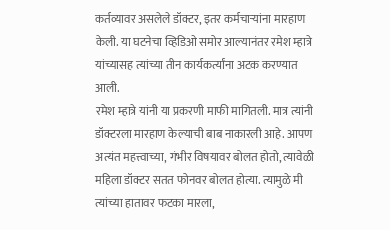कर्तव्यावर असलेले डॉक्टर, इतर कर्मचाऱ्यांना मारहाण केली. या घटनेचा व्हिडिओ समोर आल्यानंतर रमेश म्हात्रे यांच्यासह त्यांच्या तीन कार्यकर्त्यांना अटक करण्यात आली.
रमेश म्हात्रे यांनी या प्रकरणी माफी मागितली. मात्र त्यांनी डॉक्टरला मारहाण केल्याची बाब नाकारली आहे. आपण अत्यंत महत्त्वाच्या, गंभीर विषयावर बोलत होतो, त्यावेळी महिला डॉक्टर सतत फोनवर बोलत होत्या. त्यामुळे मी त्यांच्या हातावर फटका मारला,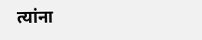त्यांना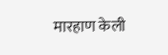मारहाण केली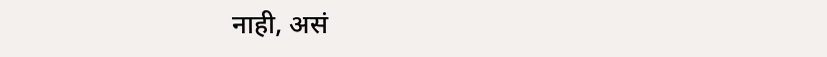नाही, असं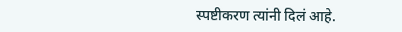स्पष्टीकरण त्यांनी दिलं आहे.